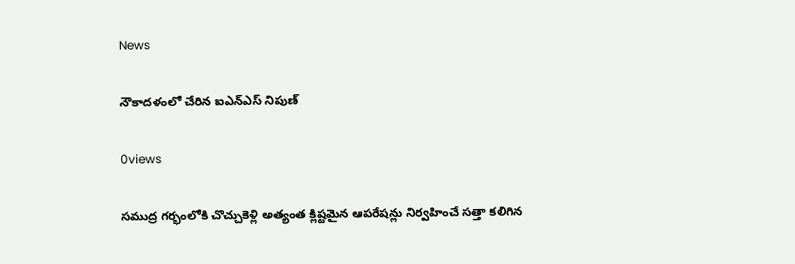News

నౌకాదళంలో చేరిన ఐఎన్‌ఎస్‌ నిపుణ్‌

0views

సముద్ర గర్భంలోకి చొచ్చుకెళ్లి అత్యంత క్లిష్టమైన ఆపరేషన్లు నిర్వహించే సత్తా కలిగిన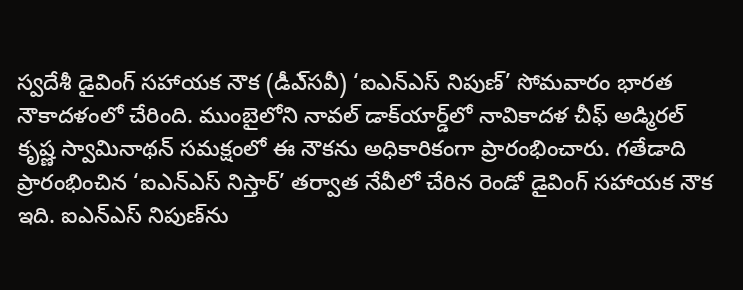స్వదేశీ డైవింగ్‌ సహాయక నౌక (డీఎ్‌సవీ) ‘ఐఎన్‌ఎస్‌ నిపుణ్‌’ సోమవారం భారత నౌకాదళంలో చేరింది. ముంబైలోని నావల్‌ డాక్‌యార్డ్‌లో నావికాదళ చీఫ్‌ అడ్మిరల్‌ కృష్ణ స్వామినాథన్‌ సమక్షంలో ఈ నౌకను అధికారికంగా ప్రారంభించారు. గతేడాది ప్రారంభించిన ‘ఐఎన్‌ఎస్‌ నిస్తార్‌’ తర్వాత నేవీలో చేరిన రెండో డైవింగ్‌ సహాయక నౌక ఇది. ఐఎన్‌ఎస్‌ నిపుణ్‌ను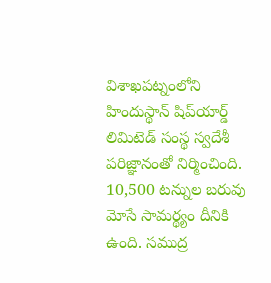విశాఖపట్నంలోని హిందుస్థాన్‌ షిప్‌యార్డ్‌ లిమిటెడ్‌ సంస్థ స్వదేశీ పరిజ్ఞానంతో నిర్మించింది. 10,500 టన్నుల బరువు మోసే సామర్థ్యం దీనికి ఉంది. సముద్ర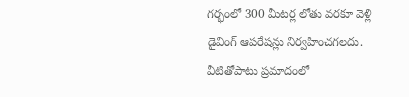గర్భంలో 300 మీటర్ల లోతు వరకూ వెళ్లి డైవింగ్‌ ఆపరేషన్లు నిర్వహించగలదు. వీటితోపాటు ప్రమాదంలో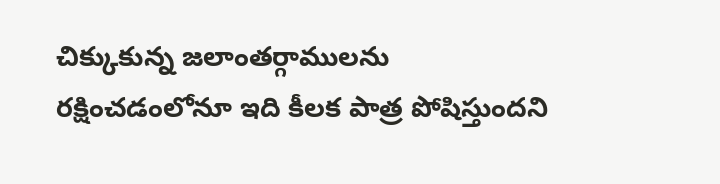చిక్కుకున్న జలాంతర్గాములను రక్షించడంలోనూ ఇది కీలక పాత్ర పోషిస్తుందని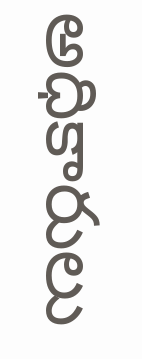అధికారులు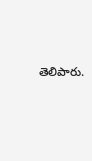తెలిపారు.